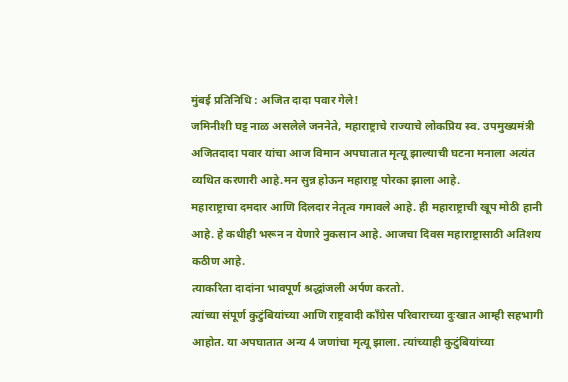मुंबई प्रतिनिधि : अजित दादा पवार गेले!
जमिनीशी घट्ट नाळ असलेले जननेते, महाराष्ट्राचे राज्याचे लोकप्रिय स्व. उपमुख्यमंत्री अजितदादा पवार यांचा आज विमान अपघातात मृत्यू झाल्याची घटना मनाला अत्यंत व्यथित करणारी आहे.मन सुन्न होऊन महाराष्ट्र पोरका झाला आहे.
महाराष्ट्राचा दमदार आणि दिलदार नेतृत्व गमावले आहे. ही महाराष्ट्राची खूप मोठी हानी आहे. हे कधीही भरून न येणारे नुकसान आहे. आजचा दिवस महाराष्ट्रासाठी अतिशय कठीण आहे.
त्याकरिता दादांना भावपूर्ण श्रद्धांजली अर्पण करतो.
त्यांच्या संपूर्ण कुटुंबियांच्या आणि राष्ट्रवादी काँग्रेस परिवाराच्या दुःखात आम्ही सहभागी आहोत. या अपघातात अन्य 4 जणांचा मृत्यू झाला. त्यांच्याही कुटुंबियांच्या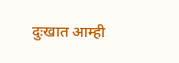दुःखात आम्ही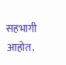सहभागी आहोत.